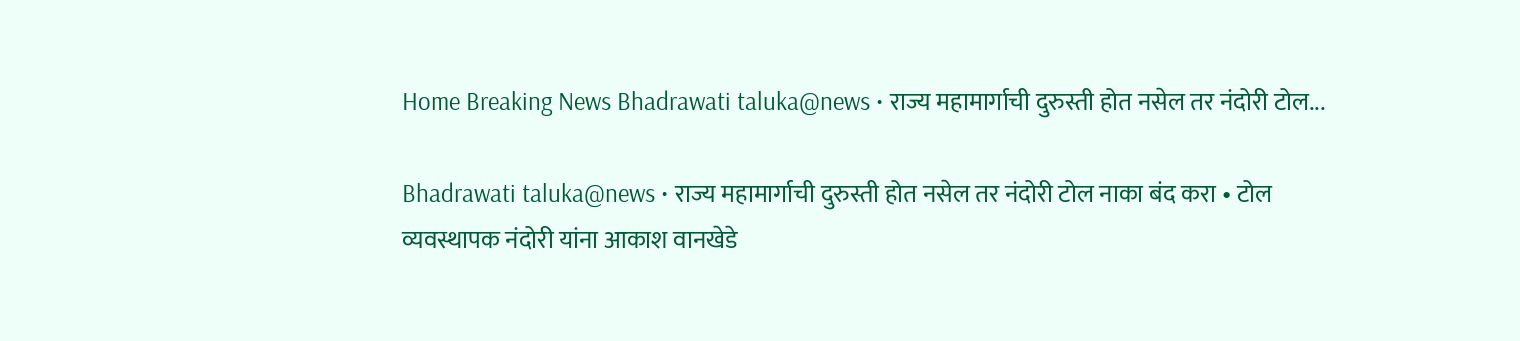Home Breaking News Bhadrawati taluka@news • राज्य महामार्गाची दुरुस्ती होत नसेल तर नंदोरी टोल...

Bhadrawati taluka@news • राज्य महामार्गाची दुरुस्ती होत नसेल तर नंदोरी टोल नाका बंद करा • टोल व्यवस्थापक नंदोरी यांना आकाश वानखेडे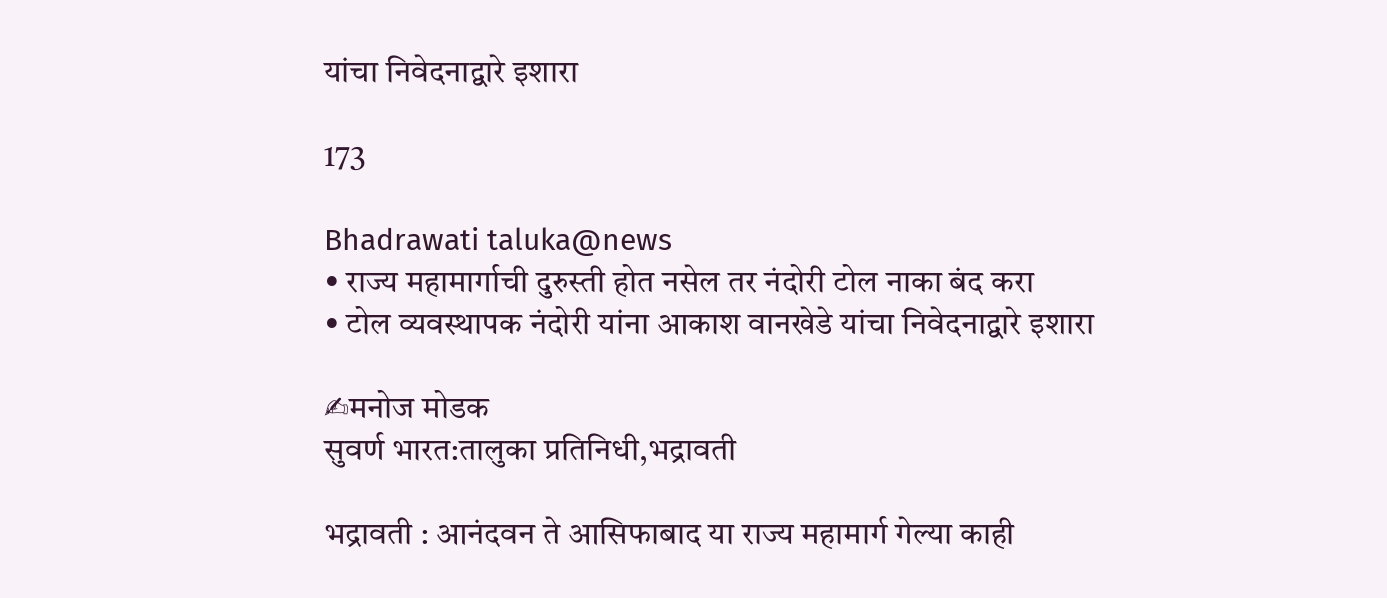यांचा निवेदनाद्वारे इशारा

173

Bhadrawati taluka@news
• राज्य महामार्गाची दुरुस्ती होत नसेल तर नंदोरी टोल नाका बंद करा
• टोल व्यवस्थापक नंदोरी यांना आकाश वानखेडे यांचा निवेदनाद्वारे इशारा

✍मनोज मोडक
सुवर्ण भारत:तालुका प्रतिनिधी,भद्रावती

भद्रावती : आनंदवन ते आसिफाबाद या राज्य महामार्ग गेल्या काही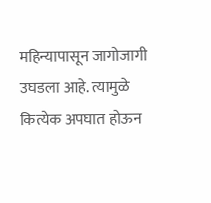महिन्यापासून जागोजागी उघडला आहे. त्यामुळे कित्येक अपघात होऊन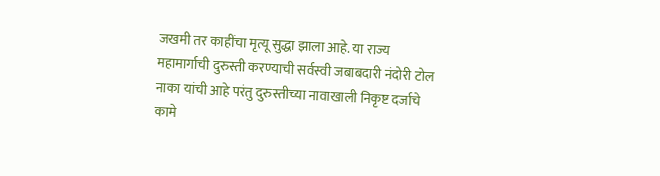जखमी तर काहींचा मृत्यू सुद्धा झाला आहे. या राज्य महामार्गाची दुरुस्ती करण्याची सर्वस्वी जबाबदारी नंदोरी टोल नाका यांची आहे परंतु दुरुस्तीच्या नावाखाली निकृष्ट दर्जाचे कामे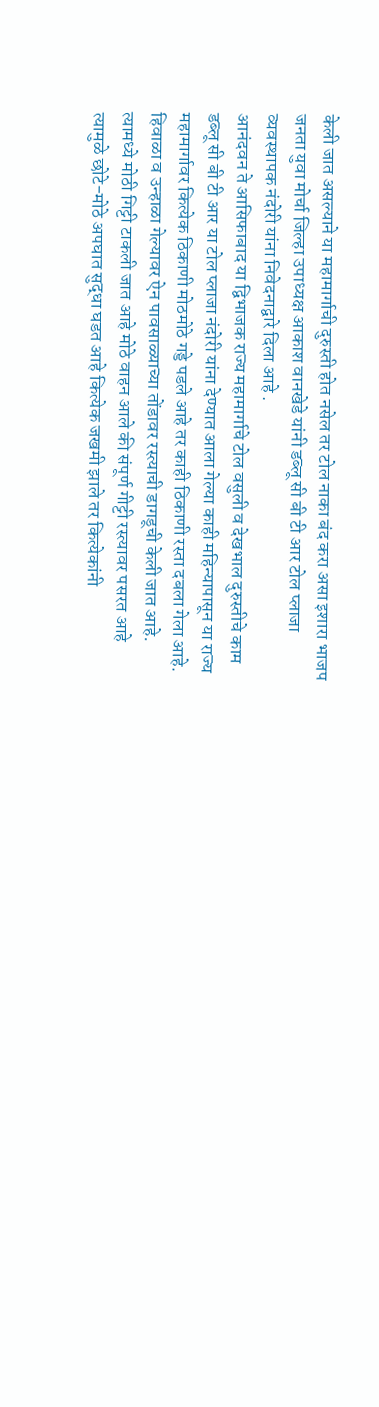केली जात असल्याने या महामार्गाची दुरुस्ती होत नसेल तर टोल नाका बंद करा असा इशारा भाजप जनता युवा मोर्चा जिल्हा उपाध्यक्ष आकाश वानखेडे यांनी डब्लू सी बी टी आर टोल प्लाजा व्यवस्थापक नंदोरी यांना निवेदनाद्वारे दिला आहे .
आनंदवन ते आसिफाबाद या द्विभाजक राज्य महामार्गाचे टोल वसुली व देखभाल दुरुस्तीचे काम डब्लू सी बी टी आर या टोल प्लाजा नंदोरी यांना देण्यात आला गेल्या काही महिन्यापासून या राज्य महामार्गावर कित्येक ठिकाणी मोठमोठे गड्डे पडले आहे तर काही ठिकाणी रस्ता दबला गेला आहे. हिवाळा व उन्हाळा गेल्यावर ऐन पावसाळ्याच्या तोंडावर रस्त्याची डागडूची केली जात आहे. त्यामध्ये मोठी गिट्टी टाकली जात आहे मोठे वाहन आले की संपूर्ण गीट्टी रस्त्यावर पसरत आहे त्यामुळे छोटे-मोठे अपघात सुद्धा घडत आहे कित्येक जखमी झाले तर कित्येकांनी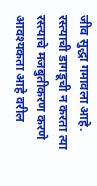जीव सुद्धा गमावला आहे.
रस्त्याची डागडूची न करता त्या रस्त्याचे मजबुतीकरण करणे आवश्यकता आहे वरील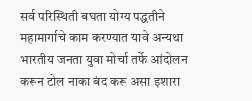सर्व परिस्थिती बघता योग्य पद्धतीने महामार्गाचे काम करण्यात यावे अन्यथा भारतीय जनता युवा मोर्चा तर्फे आंदोलन करून टोल नाका बंद करू असा इशारा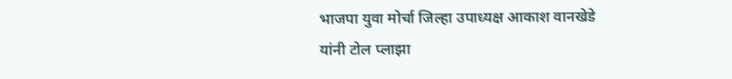भाजपा युवा मोर्चा जिल्हा उपाध्यक्ष आकाश वानखेडे यांनी टोल प्लाझा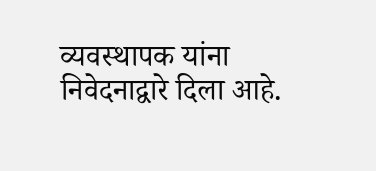व्यवस्थापक यांना निवेदनाद्वारे दिला आहे.